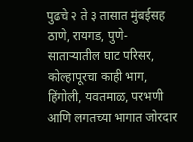पुढचे २ ते ३ तासात मुंबईसह ठाणे, रायगड, पुणे-साताऱ्यातील घाट परिसर, कोल्हापूरचा काही भाग, हिंगोली, यवतमाळ, परभणी आणि लगतच्या भागात जोरदार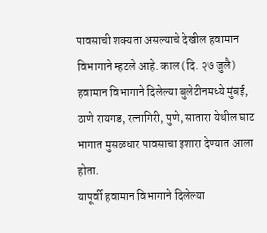पावसाची शक्यता असल्याचे देखील हवामान विभागाने म्हटले आहे. काल (दि. २७ जुलै) हवामान विभागाने दिलेल्या बुलेटीनमध्ये मुंबई, ठाणे रायगड, रत्नागिरी, पुणे, सातारा येथील घाट भागात मुसळधार पावसाचा इशारा देण्यात आला होता.
यापूर्वी हवामान विभागाने दिलेल्या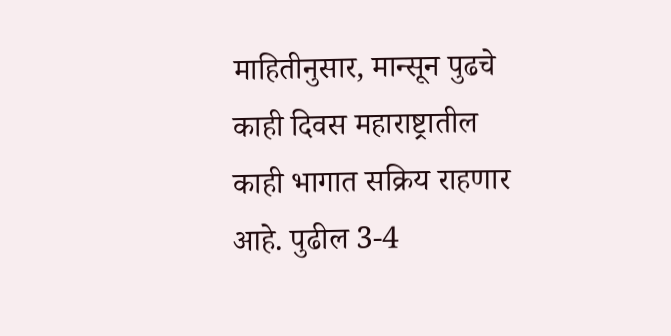माहितीनुसार, मान्सून पुढचे काही दिवस महाराष्ट्रातील काही भागात सक्रिय राहणार आहे. पुढील 3-4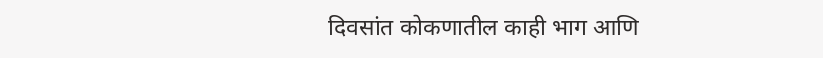दिवसांत कोकणातील काही भाग आणि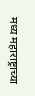मध्य महाराष्ट्राच्या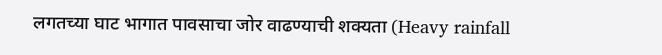लगतच्या घाट भागात पावसाचा जोर वाढण्याची शक्यता (Heavy rainfall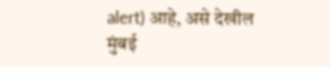alert) आहे, असे देखील मुंबई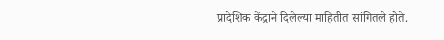प्रादेशिक केंद्राने दिलेल्या माहितीत सांगितले होते.